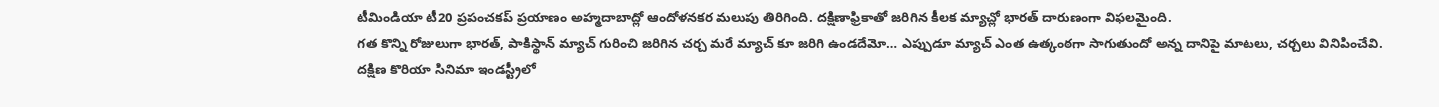టీమిండియా టీ20 ప్రపంచకప్ ప్రయాణం అహ్మదాబాద్లో ఆందోళనకర మలుపు తిరిగింది. దక్షిణాఫ్రికాతో జరిగిన కీలక మ్యాచ్లో భారత్ దారుణంగా విఫలమైంది.
గత కొన్ని రోజులుగా భారత్, పాకిస్థాన్ మ్యాచ్ గురించి జరిగిన చర్చ మరే మ్యాచ్ కూ జరిగి ఉండదేమో… ఎప్పుడూ మ్యాచ్ ఎంత ఉత్కంఠగా సాగుతుందో అన్న దానిపై మాటలు, చర్చలు వినిపించేవి.
దక్షిణ కొరియా సినిమా ఇండస్ట్రీలో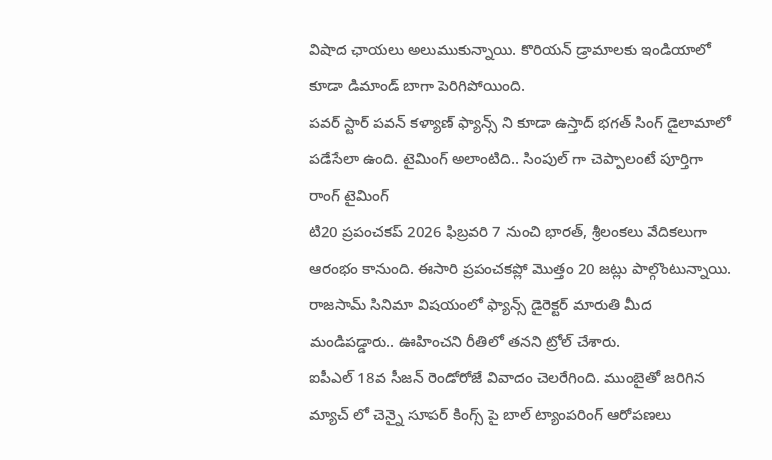విషాద ఛాయలు అలుముకున్నాయి. కొరియన్ డ్రామాలకు ఇండియాలో కూడా డిమాండ్ బాగా పెరిగిపోయింది.
పవర్ స్టార్ పవన్ కళ్యాణ్ ఫ్యాన్స్ ని కూడా ఉస్తాద్ భగత్ సింగ్ డైలామాలో పడేసేలా ఉంది. టైమింగ్ అలాంటిది.. సింపుల్ గా చెప్పాలంటే పూర్తిగా రాంగ్ టైమింగ్
టి20 ప్రపంచకప్ 2026 ఫిబ్రవరి 7 నుంచి భారత్, శ్రీలంకలు వేదికలుగా ఆరంభం కానుంది. ఈసారి ప్రపంచకప్లో మొత్తం 20 జట్లు పాల్గొంటున్నాయి.
రాజసామ్ సినిమా విషయంలో ఫ్యాన్స్ డైరెక్టర్ మారుతి మీద మండిపడ్డారు.. ఊహించని రీతిలో తనని ట్రోల్ చేశారు.
ఐపీఎల్ 18వ సీజన్ రెండోరోజే వివాదం చెలరేగింది. ముంబైతో జరిగిన మ్యాచ్ లో చెన్నై సూపర్ కింగ్స్ పై బాల్ ట్యాంపరింగ్ ఆరోపణలు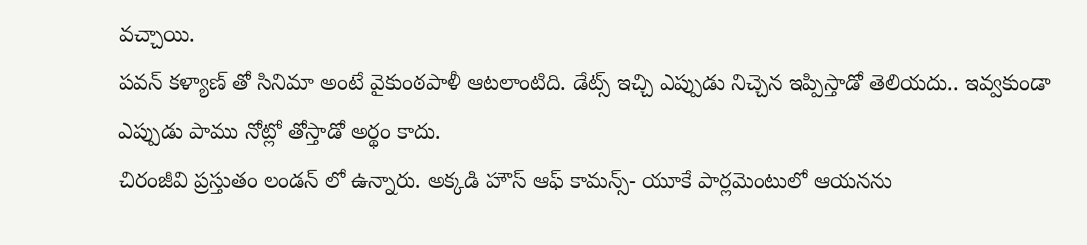వచ్చాయి.
పవన్ కళ్యాణ్ తో సినిమా అంటే వైకుంఠపాళీ ఆటలాంటిది. డేట్స్ ఇచ్చి ఎప్పుడు నిచ్చెన ఇప్పిస్తాడో తెలియదు.. ఇవ్వకుండా ఎప్పుడు పాము నోట్లో తోస్తాడో అర్థం కాదు.
చిరంజీవి ప్రస్తుతం లండన్ లో ఉన్నారు. అక్కడి హౌస్ ఆఫ్ కామన్స్- యూకే పార్లమెంటులో ఆయనను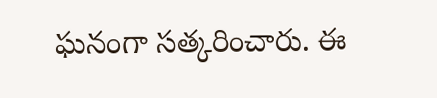ఘనంగా సత్కరించారు. ఈ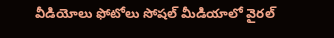వీడియోలు ఫోటోలు సోషల్ మీడియాలో వైరల్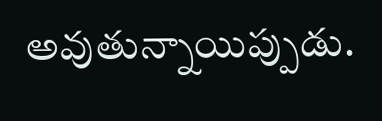అవుతున్నాయిప్పుడు.